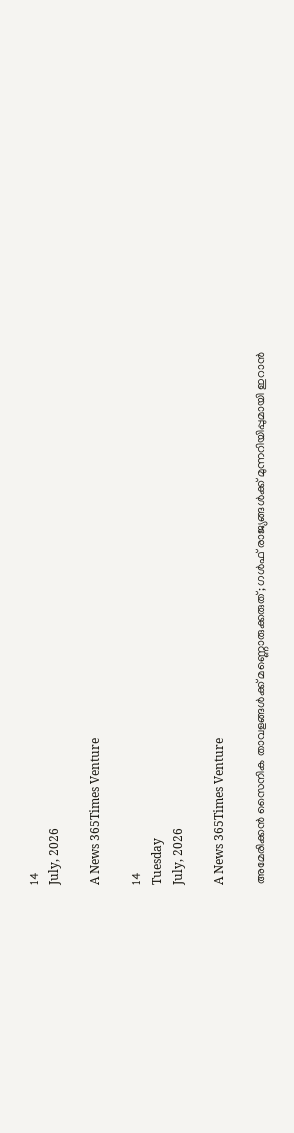14
July, 2026

A News 365Times Venture

14
Tuesday
July, 2026

A News 365Times Venture

അമേരിക്കന്‍ സൈനിക താവളങ്ങള്‍ക്ക് മണ്ണൊരുക്കരുത്; ഗള്‍ഫ് രാജ്യങ്ങള്‍ക്ക് മുന്നറിയിപ്പുമായി ഇറാന്‍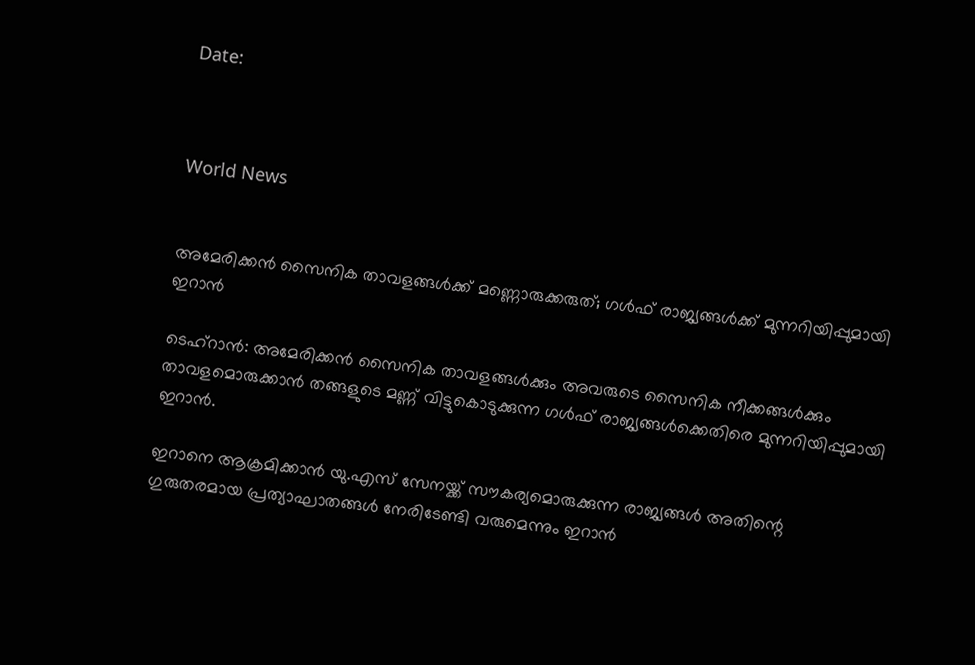Date:



World News


അമേരിക്കന്‍ സൈനിക താവളങ്ങള്‍ക്ക് മണ്ണൊരുക്കരുത്; ഗള്‍ഫ് രാജ്യങ്ങള്‍ക്ക് മുന്നറിയിപ്പുമായി ഇറാന്‍

ടെഹ്‌റാന്‍: അമേരിക്കന്‍ സൈനിക താവളങ്ങള്‍ക്കും അവരുടെ സൈനിക നീക്കങ്ങള്‍ക്കും താവളമൊരുക്കാന്‍ തങ്ങളുടെ മണ്ണ് വിട്ടുകൊടുക്കുന്ന ഗള്‍ഫ് രാജ്യങ്ങള്‍ക്കെതിരെ മുന്നറിയിപ്പുമായി ഇറാന്‍.

ഇറാനെ ആക്രമിക്കാന്‍ യു.എസ് സേനയ്ക്ക് സൗകര്യമൊരുക്കുന്ന രാജ്യങ്ങള്‍ അതിന്റെ ഗുരുതരമായ പ്രത്യാഘാതങ്ങള്‍ നേരിടേണ്ടി വരുമെന്നും ഇറാന്‍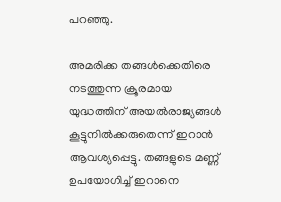പറഞ്ഞു.

അമരിക്ക തങ്ങള്‍ക്കെതിരെ നടത്തുന്ന ക്രൂരമായ യുദ്ധത്തിന് അയല്‍രാജ്യങ്ങള്‍ കൂട്ടുനില്‍ക്കരുതെന്ന് ഇറാന്‍ ആവശ്യപ്പെട്ടു. തങ്ങളുടെ മണ്ണ് ഉപയോഗിച്ച് ഇറാനെ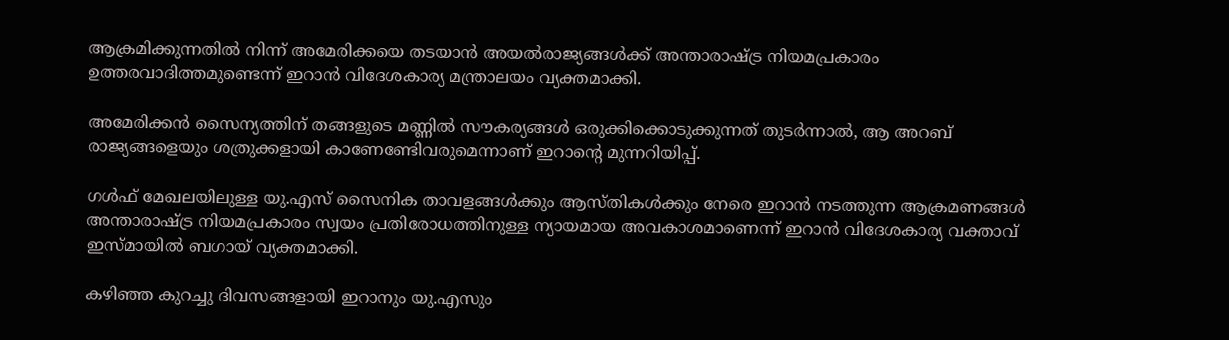ആക്രമിക്കുന്നതില്‍ നിന്ന് അമേരിക്കയെ തടയാന്‍ അയല്‍രാജ്യങ്ങള്‍ക്ക് അന്താരാഷ്ട്ര നിയമപ്രകാരം ഉത്തരവാദിത്തമുണ്ടെന്ന് ഇറാന്‍ വിദേശകാര്യ മന്ത്രാലയം വ്യക്തമാക്കി.

അമേരിക്കന്‍ സൈന്യത്തിന് തങ്ങളുടെ മണ്ണില്‍ സൗകര്യങ്ങള്‍ ഒരുക്കിക്കൊടുക്കുന്നത് തുടര്‍ന്നാല്‍, ആ അറബ് രാജ്യങ്ങളെയും ശത്രുക്കളായി കാണേണ്ടേിവരുമെന്നാണ് ഇറാന്റെ മുന്നറിയിപ്പ്.

ഗള്‍ഫ് മേഖലയിലുള്ള യു.എസ് സൈനിക താവളങ്ങള്‍ക്കും ആസ്തികള്‍ക്കും നേരെ ഇറാന്‍ നടത്തുന്ന ആക്രമണങ്ങള്‍ അന്താരാഷ്ട്ര നിയമപ്രകാരം സ്വയം പ്രതിരോധത്തിനുള്ള ന്യായമായ അവകാശമാണെന്ന് ഇറാന്‍ വിദേശകാര്യ വക്താവ് ഇസ്മായില്‍ ബഗായ് വ്യക്തമാക്കി.

കഴിഞ്ഞ കുറച്ചു ദിവസങ്ങളായി ഇറാനും യു.എസും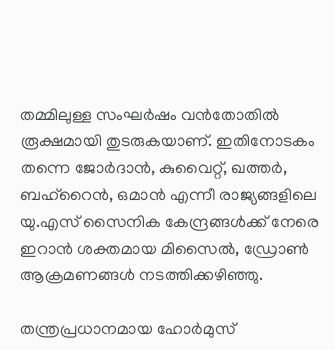തമ്മിലുള്ള സംഘര്‍ഷം വന്‍തോതില്‍ രൂക്ഷമായി തുടരുകയാണ്. ഇതിനോടകം തന്നെ ജോര്‍ദാന്‍, കുവൈറ്റ്, ഖത്തര്‍, ബഹ്റൈന്‍, ഒമാന്‍ എന്നീ രാജ്യങ്ങളിലെ യു.എസ് സൈനിക കേന്ദ്രങ്ങള്‍ക്ക് നേരെ ഇറാന്‍ ശക്തമായ മിസൈല്‍, ഡ്രോണ്‍ ആക്രമണങ്ങള്‍ നടത്തിക്കഴിഞ്ഞു.

തന്ത്രപ്രധാനമായ ഹോര്‍മുസ്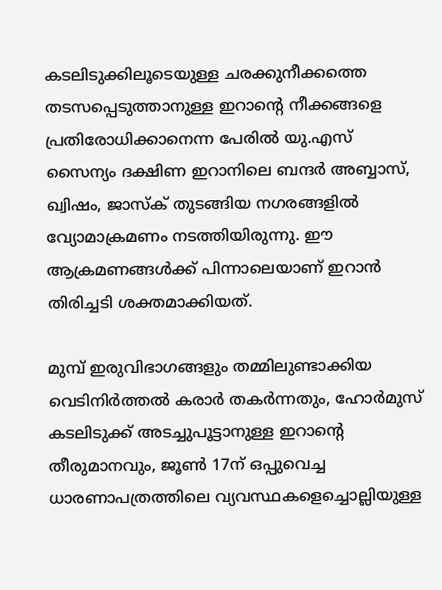കടലിടുക്കിലൂടെയുള്ള ചരക്കുനീക്കത്തെ തടസപ്പെടുത്താനുള്ള ഇറാന്റെ നീക്കങ്ങളെ പ്രതിരോധിക്കാനെന്ന പേരില്‍ യു.എസ് സൈന്യം ദക്ഷിണ ഇറാനിലെ ബന്ദര്‍ അബ്ബാസ്, ഖ്വിഷം, ജാസ്‌ക് തുടങ്ങിയ നഗരങ്ങളില്‍ വ്യോമാക്രമണം നടത്തിയിരുന്നു. ഈ ആക്രമണങ്ങള്‍ക്ക് പിന്നാലെയാണ് ഇറാന്‍ തിരിച്ചടി ശക്തമാക്കിയത്.

മുമ്പ് ഇരുവിഭാഗങ്ങളും തമ്മിലുണ്ടാക്കിയ വെടിനിര്‍ത്തല്‍ കരാര്‍ തകര്‍ന്നതും, ഹോര്‍മുസ് കടലിടുക്ക് അടച്ചുപൂട്ടാനുള്ള ഇറാന്റെ തീരുമാനവും, ജൂണ്‍ 17ന് ഒപ്പുവെച്ച ധാരണാപത്രത്തിലെ വ്യവസ്ഥകളെച്ചൊല്ലിയുള്ള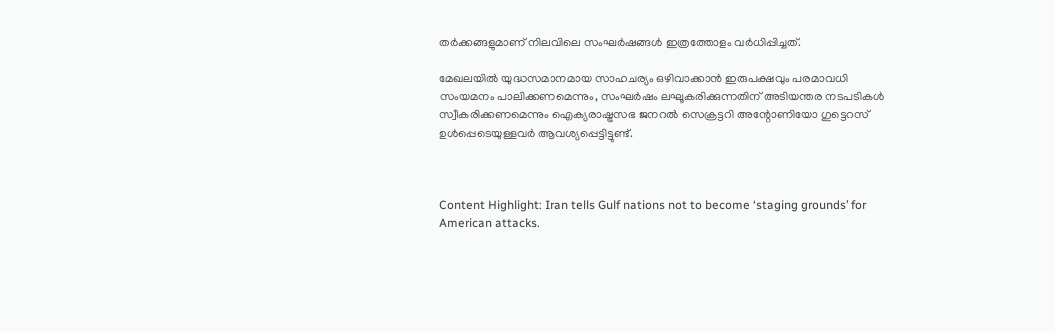തര്‍ക്കങ്ങളുമാണ് നിലവിലെ സംഘര്‍ഷങ്ങള്‍ ഇത്രത്തോളം വര്‍ധിപ്പിച്ചത്.

മേഖലയില്‍ യുദ്ധസമാനമായ സാഹചര്യം ഒഴിവാക്കാന്‍ ഇരുപക്ഷവും പരമാവധി സംയമനം പാലിക്കണമെന്നും, സംഘര്‍ഷം ലഘൂകരിക്കുന്നതിന് അടിയന്തര നടപടികള്‍ സ്വീകരിക്കണമെന്നും ഐക്യരാഷ്ട്രസഭ ജനറല്‍ സെക്രട്ടറി അന്റോണിയോ ഗുട്ടെറസ് ഉള്‍പ്പെടെയുള്ളവര്‍ ആവശ്യപ്പെട്ടിട്ടുണ്ട്.



Content Highlight: Iran tells Gulf nations not to become ‘staging grounds’ for American attacks.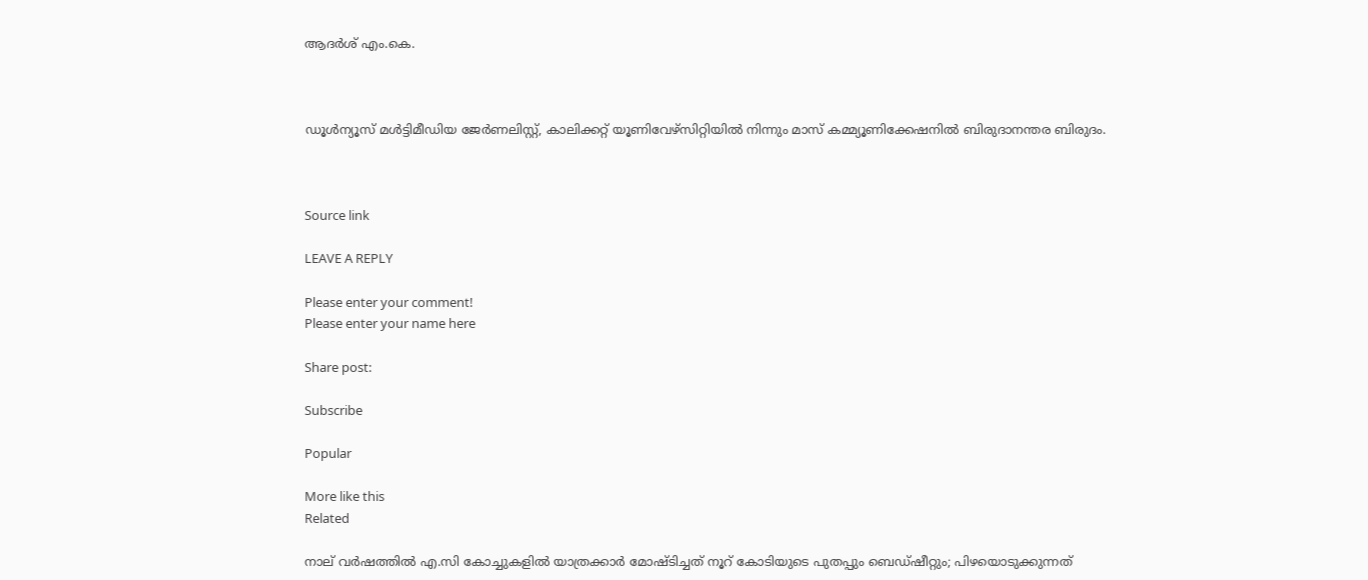ആദർശ് എം.കെ.



ഡൂള്‍ന്യൂസ് മള്‍ട്ടിമീഡിയ ജേര്‍ണലിസ്റ്റ്, കാലിക്കറ്റ് യൂണിവേഴ്സിറ്റിയില്‍ നിന്നും മാസ് കമ്മ്യൂണിക്കേഷനില്‍ ബിരുദാനന്തര ബിരുദം.



Source link

LEAVE A REPLY

Please enter your comment!
Please enter your name here

Share post:

Subscribe

Popular

More like this
Related

നാല് വര്‍ഷത്തില്‍ എ.സി കോച്ചുകളില്‍ യാത്രക്കാര്‍ മോഷ്ടിച്ചത് നൂറ് കോടിയുടെ പുതപ്പും ബെഡ്ഷീറ്റും; പിഴയൊടുക്കുന്നത്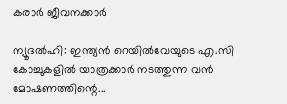കരാര്‍ ജീവനക്കാര്‍

ന്യൂദല്‍ഹി: ഇന്ത്യന്‍ റെയില്‍വേയുടെ എ.സി കോച്ചുകളില്‍ യാത്രക്കാര്‍ നടത്തുന്ന വന്‍ മോഷണത്തിന്റെ...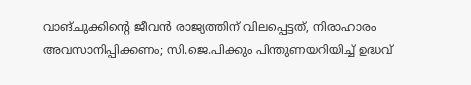വാങ്ചുക്കിന്റെ ജീവന്‍ രാജ്യത്തിന് വിലപ്പെട്ടത്, നിരാഹാരം അവസാനിപ്പിക്കണം; സി.ജെ.പിക്കും പിന്തുണയറിയിച്ച് ഉദ്ധവ്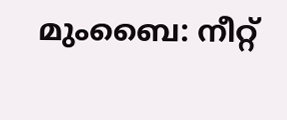മുംബൈ: നീറ്റ്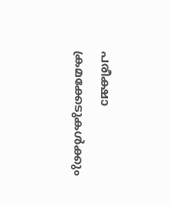പരീക്ഷാ ക്രമക്കേടുകള്‍ക്കും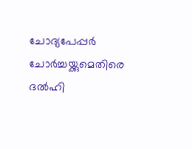ചോദ്യപേപ്പര്‍ ചോര്‍ച്ചയ്ക്കുമെതിരെ ദല്‍ഹി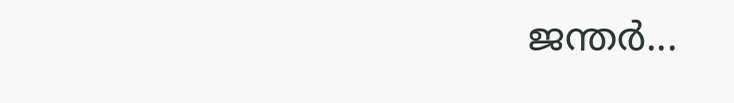ജന്തര്‍...